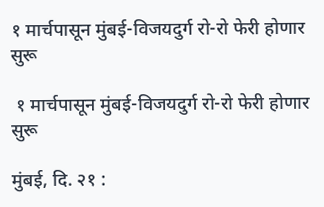१ मार्चपासून मुंबई-विजयदुर्ग रो-रो फेरी होणार सुरू

 १ मार्चपासून मुंबई-विजयदुर्ग रो-रो फेरी होणार सुरू

मुंबई, दि. २१ :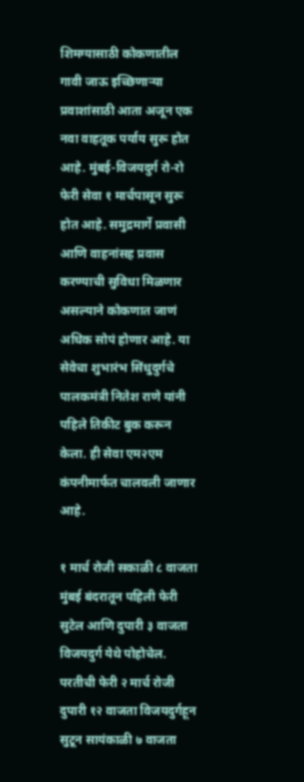शिमग्यासाठी कोकणातील गावी जाऊ इच्छिणाऱ्या प्रवाशांसाठी आता अजून एक नवा वाहतूक पर्याय सुरू होत आहे. मुंबई-विजयदुर्ग रो-रो फेरी सेवा १ मार्चपासून सुरू होत आहे. समुद्रमार्गे प्रवासी आणि वाहनांसह प्रवास करण्याची सुविधा मिळणार असल्याने कोकणात जाणं अधिक सोपं होणार आहे. या सेवेचा शुभारंभ सिंधुदुर्गचे पालकमंत्री नितेश राणे यांनी पहिले तिकीट बुक करून केला. ही सेवा एम२एम कंपनीमार्फत चालवली जाणार आहे.

१ मार्च रोजी सकाळी ८ वाजता मुंबई बंदरातून पहिली फेरी सुटेल आणि दुपारी ३ वाजता विजयदुर्ग येथे पोहोचेल.
परतीची फेरी २ मार्च रोजी दुपारी १२ वाजता विजयदुर्गहून सुटून सायंकाळी ७ वाजता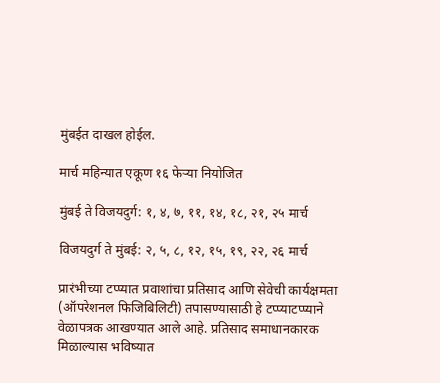मुंबईत दाखल होईल.

मार्च महिन्यात एकूण १६ फेऱ्या नियोजित

मुंबई ते विजयदुर्ग: १, ४, ७, ११, १४, १८, २१, २५ मार्च

विजयदुर्ग ते मुंबई: २, ५, ८, १२, १५, १९, २२, २६ मार्च

प्रारंभीच्या टप्प्यात प्रवाशांचा प्रतिसाद आणि सेवेची कार्यक्षमता (ऑपरेशनल फिजिबिलिटी) तपासण्यासाठी हे टप्प्याटप्प्याने वेळापत्रक आखण्यात आले आहे. प्रतिसाद समाधानकारक मिळाल्यास भविष्यात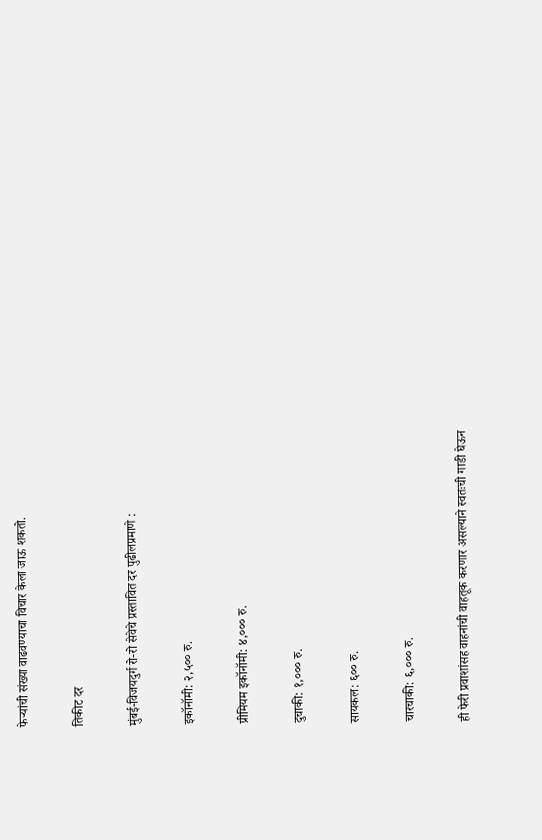फेऱ्यांची संख्या वाढवण्याचा विचार केला जाऊ शकतो.

तिकीट दर

मुंबई-विजयदुर्ग रो-रो सेवेचे प्रस्तावित दर पुढीलप्रमाणे :

इकॉनॉमी: २,५०० रु.

प्रीमियम इकॉनॉमी: ४,००० रु.

दुचाकी: १,००० रु.

सायकल: ६०० रु.

चारचाकी: ६,००० रु.

ही फेरी प्रवाशांसह वाहनांची वाहतूक करणार असल्याने स्वतःची गाडी घेऊन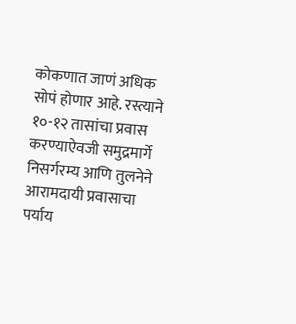कोकणात जाणं अधिक सोपं होणार आहे. रस्त्याने १०-१२ तासांचा प्रवास करण्याऐवजी समुद्रमार्गे निसर्गरम्य आणि तुलनेने आरामदायी प्रवासाचा पर्याय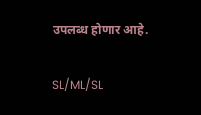उपलब्ध होणार आहे.

SL/ML/SL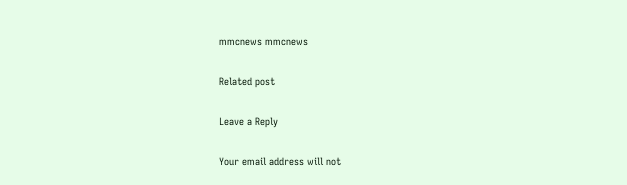mmcnews mmcnews

Related post

Leave a Reply

Your email address will not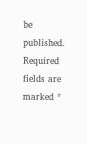be published. Required fields are marked *